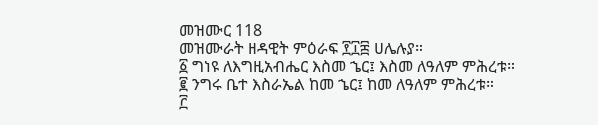መዝሙር 118
መዝሙራት ዘዳዊት ምዕራፍ ፻፲፰ ሀሌሉያ።
፩ ግነዩ ለእግዚአብሔር እስመ ኄር፤ እስመ ለዓለም ምሕረቱ።
፪ ንግሩ ቤተ እስራኤል ከመ ኄር፤ ከመ ለዓለም ምሕረቱ።
፫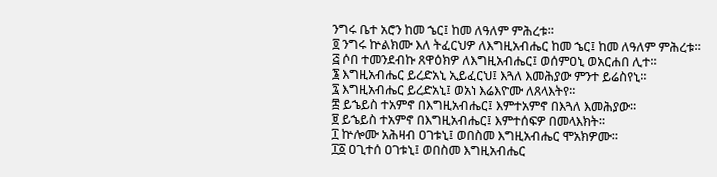ንግሩ ቤተ አሮን ከመ ኄር፤ ከመ ለዓለም ምሕረቱ።
፬ ንግሩ ኵልክሙ እለ ትፈርህዎ ለእግዚአብሔር ከመ ኄር፤ ከመ ለዓለም ምሕረቱ።
፭ ሶበ ተመንደብኩ ጸዋዕክዎ ለእግዚአብሔር፤ ወሰምዐኒ ወአርሐበ ሊተ።
፮ እግዚአብሔር ይረድአኒ ኢይፈርህ፤ እጓለ እመሕያው ምንተ ይሬስየኒ።
፯ እግዚአብሔር ይረድአኒ፤ ወአነ እሬእዮሙ ለጸላእትየ።
፰ ይኄይስ ተአምኖ በእግዚአብሔር፤ እምተአምኖ በእጓለ እመሕያው።
፱ ይኄይስ ተአምኖ በእግዚአብሔር፤ እምተሰፍዎ በመላእክት።
፲ ኵሎሙ አሕዛብ ዐገቱኒ፤ ወበስመ እግዚአብሔር ሞአክዎሙ።
፲፩ ዐጊተሰ ዐገቱኒ፤ ወበስመ እግዚአብሔር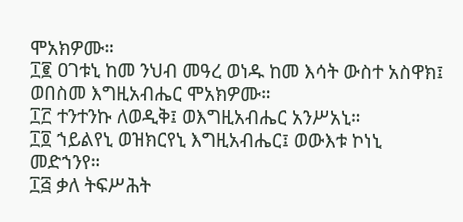ሞአክዎሙ።
፲፪ ዐገቱኒ ከመ ንህብ መዓረ ወነዱ ከመ እሳት ውስተ አስዋክ፤ ወበስመ እግዚአብሔር ሞአክዎሙ።
፲፫ ተንተንኩ ለወዲቅ፤ ወእግዚአብሔር አንሥአኒ።
፲፬ ኀይልየኒ ወዝክርየኒ እግዚአብሔር፤ ወውእቱ ኮነኒ መድኀንየ።
፲፭ ቃለ ትፍሥሕት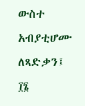ውስተ አብያቲሆሙ ለጻድቃን፤
፲፮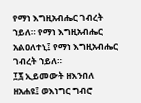የማነ እግዚአብሔር ገብረት ኀይለ። የማነ እግዚአብሔር አልዐለተኒ፤ የማነ እግዚአብሔር ገብረት ኀይለ።
፲፯ ኢይመውት ዘእንበለ ዘአሐዩ፤ ወእነግር ግብሮ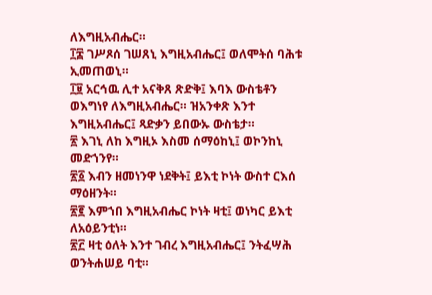ለእግዚአብሔር።
፲፰ ገሥጾሰ ገሠጸኒ እግዚአብሔር፤ ወለሞትሰ ባሕቱ ኢመጠወኒ።
፲፱ አርኅዉ ሊተ አናቅጸ ጽድቅ፤ እባእ ውስቴቶን ወእግነየ ለእግዚአብሔር። ዝአንቀጽ እንተ እግዚአብሔር፤ ጻድቃን ይበውኡ ውስቴታ።
፳ እገኒ ለከ እግዚኦ እስመ ሰማዕከኒ፤ ወኮንከኒ መድኀንየ።
፳፩ እብን ዘመነንዋ ነደቅት፤ ይእቲ ኮነት ውስተ ርእሰ ማዕዘንት።
፳፪ እምኀበ እግዚአብሔር ኮነት ዛቲ፤ ወነካር ይእቲ ለአዕይንቲነ።
፳፫ ዛቲ ዕለት እንተ ገብረ እግዚአብሔር፤ ንትፈሣሕ ወንትሐሠይ ባቲ።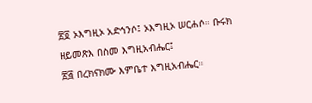፳፬ ኦእግዚኦ አድኅንሶ፤ ኦእግዚኦ ሠርሐሶ። ቡሩክ ዘይመጽእ በስመ እግዚአብሔር፤
፳፭ በረክናክሙ እምቤተ እግዚአብሔር።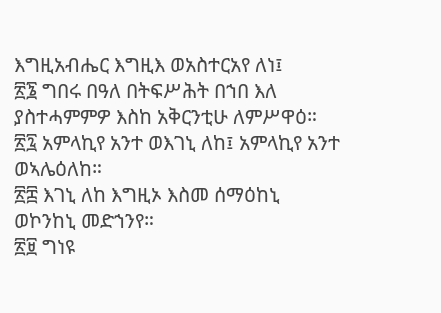እግዚአብሔር እግዚእ ወአስተርአየ ለነ፤
፳፮ ግበሩ በዓለ በትፍሥሕት በኀበ እለ ያስተሓምምዎ እስከ አቅርንቲሁ ለምሥዋዕ።
፳፯ አምላኪየ አንተ ወእገኒ ለከ፤ አምላኪየ አንተ ወኣሌዕለከ።
፳፰ እገኒ ለከ እግዚኦ እስመ ሰማዕከኒ ወኮንከኒ መድኀንየ።
፳፱ ግነዩ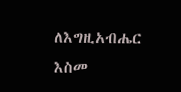ለእግዚአብሔር እስመ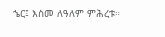ኄር፤ እስመ ለዓለም ምሕረቱ።